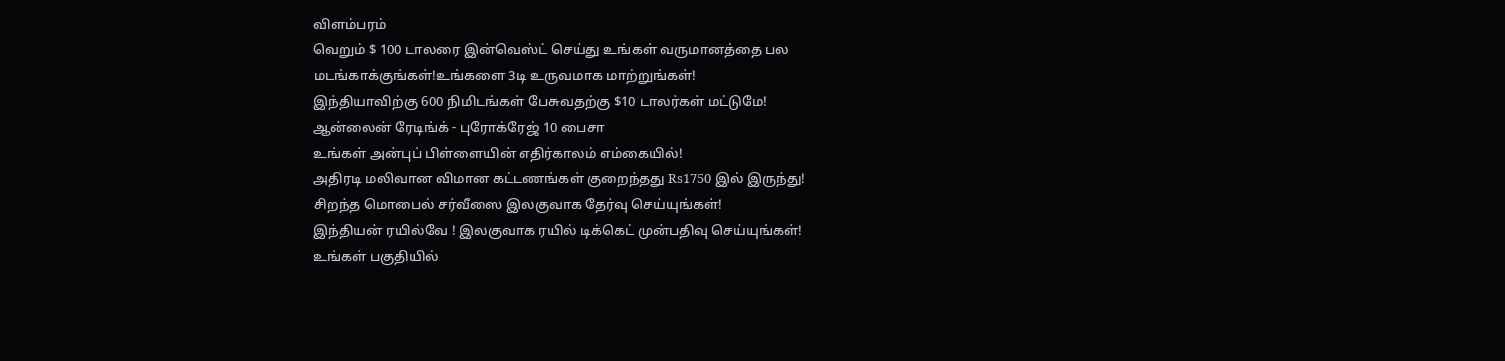விளம்பரம்
வெறும் $ 100 டாலரை இன்வெஸ்ட் செய்து உங்கள் வருமானத்தை பல மடங்காக்குங்கள்!உங்களை 3டி உருவமாக மாற்றுங்கள்!
இந்தியாவிற்கு 600 நிமிடங்கள் பேசுவதற்கு $10 டாலர்கள் மட்டுமே!
ஆன்லைன் ரேடிங்க் - புரோக்ரேஜ் 10 பைசா
உங்கள் அன்புப் பிள்ளையின் எதிர்காலம் எம்கையில்!
அதிரடி மலிவான விமான கட்டணங்கள் குறைந்தது Rs1750 இல் இருந்து!
சிறந்த மொபைல் சர்வீஸை இலகுவாக தேர்வு செய்யுங்கள்!
இந்தியன் ரயில்வே ! இலகுவாக ரயில் டிக்கெட் முன்பதிவு செய்யுங்கள்!
உங்கள் பகுதியில்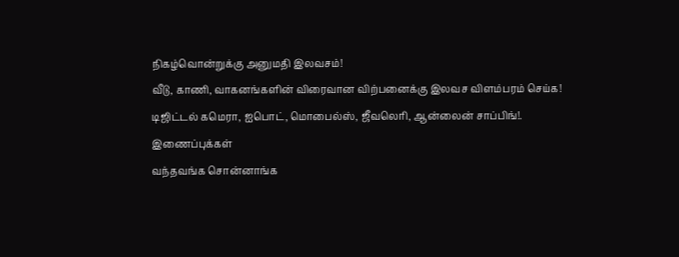நிகழ்வொன்றுக்கு அனுமதி இலவசம்!
வீடு, காணி, வாகனங்களின் விரைவான விற்பனைக்கு இலவச விளம்பரம் செய்க!
டிஜிட்டல் கமெரா, ஐபொட், மொபைல்ஸ், ஜீவலெரி, ஆன்லைன் சாப்பிங்!.
இணைப்புக்கள்
வந்தவங்க சொன்னாங்க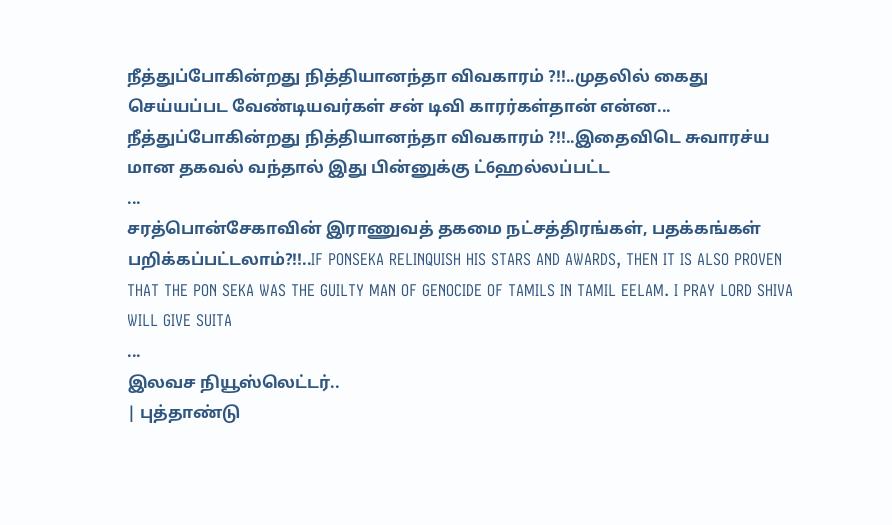நீத்துப்போகின்றது நித்தியானந்தா விவகாரம் ?!!..முதலில் கைது செய்யப்பட வேண்டியவர்கள் சன் டிவி காரர்கள்தான் என்ன...
நீத்துப்போகின்றது நித்தியானந்தா விவகாரம் ?!!..இதைவிடெ சுவாரச்ய மான தகவல் வந்தால் இது பின்னுக்கு ட்6ஹல்லப்பட்ட
...
சரத்பொன்சேகாவின் இராணுவத் தகமை நட்சத்திரங்கள், பதக்கங்கள் பறிக்கப்பட்டலாம்?!!..IF PONSEKA RELINQUISH HIS STARS AND AWARDS, THEN IT IS ALSO PROVEN THAT THE PON SEKA WAS THE GUILTY MAN OF GENOCIDE OF TAMILS IN TAMIL EELAM. I PRAY LORD SHIVA WILL GIVE SUITA
...
இலவச நியூஸ்லெட்டர்..
| புத்தாண்டு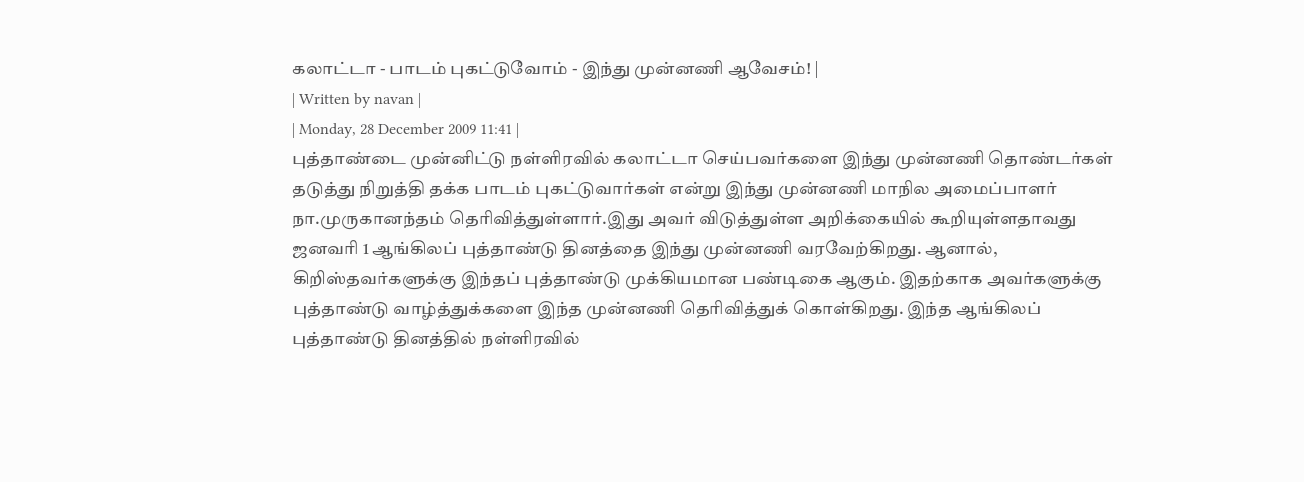கலாட்டா - பாடம் புகட்டுவோம் - இந்து முன்னணி ஆவேசம்! |
| Written by navan |
| Monday, 28 December 2009 11:41 |
புத்தாண்டை முன்னிட்டு நள்ளிரவில் கலாட்டா செய்பவர்களை இந்து முன்னணி தொண்டர்கள் தடுத்து நிறுத்தி தக்க பாடம் புகட்டுவார்கள் என்று இந்து முன்னணி மாநில அமைப்பாளர் நா.முருகானந்தம் தெரிவித்துள்ளார்.இது அவர் விடுத்துள்ள அறிக்கையில் கூறியுள்ளதாவது ஜனவரி 1 ஆங்கிலப் புத்தாண்டு தினத்தை இந்து முன்னணி வரவேற்கிறது. ஆனால், கிறிஸ்தவர்களுக்கு இந்தப் புத்தாண்டு முக்கியமான பண்டிகை ஆகும். இதற்காக அவர்களுக்கு புத்தாண்டு வாழ்த்துக்களை இந்த முன்னணி தெரிவித்துக் கொள்கிறது. இந்த ஆங்கிலப் புத்தாண்டு தினத்தில் நள்ளிரவில்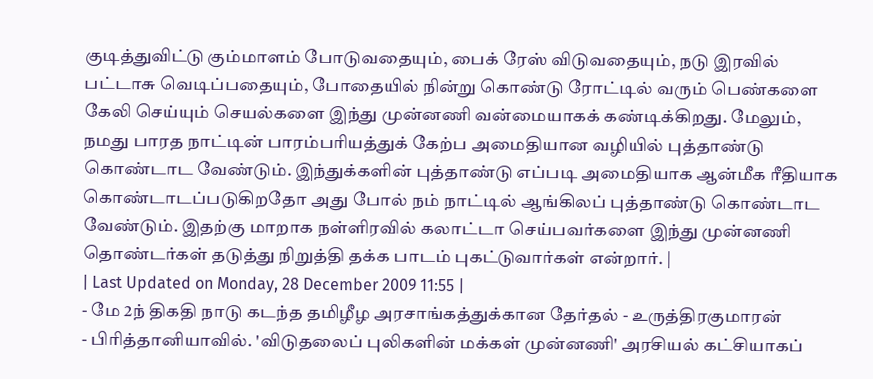குடித்துவிட்டு கும்மாளம் போடுவதையும், பைக் ரேஸ் விடுவதையும், நடு இரவில் பட்டாசு வெடிப்பதையும், போதையில் நின்று கொண்டு ரோட்டில் வரும் பெண்களை கேலி செய்யும் செயல்களை இந்து முன்னணி வன்மையாகக் கண்டிக்கிறது. மேலும், நமது பாரத நாட்டின் பாரம்பரியத்துக் கேற்ப அமைதியான வழியில் புத்தாண்டு கொண்டாட வேண்டும். இந்துக்களின் புத்தாண்டு எப்படி அமைதியாக ஆன்மீக ரீதியாக கொண்டாடப்படுகிறதோ அது போல் நம் நாட்டில் ஆங்கிலப் புத்தாண்டு கொண்டாட வேண்டும். இதற்கு மாறாக நள்ளிரவில் கலாட்டா செய்பவர்களை இந்து முன்னணி தொண்டர்கள் தடுத்து நிறுத்தி தக்க பாடம் புகட்டுவார்கள் என்றார். |
| Last Updated on Monday, 28 December 2009 11:55 |
- மே 2ந் திகதி நாடு கடந்த தமிழீழ அரசாங்கத்துக்கான தேர்தல் - உருத்திரகுமாரன்
- பிரித்தானியாவில். 'விடுதலைப் புலிகளின் மக்கள் முன்னணி' அரசியல் கட்சியாகப்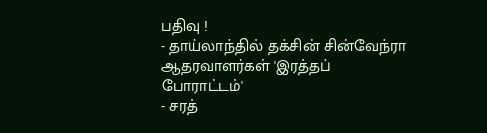பதிவு !
- தாய்லாந்தில் தக்சின் சின்வேந்ரா ஆதரவாளர்கள் 'இரத்தப் போராட்டம்'
- சரத்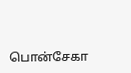பொன்சேகா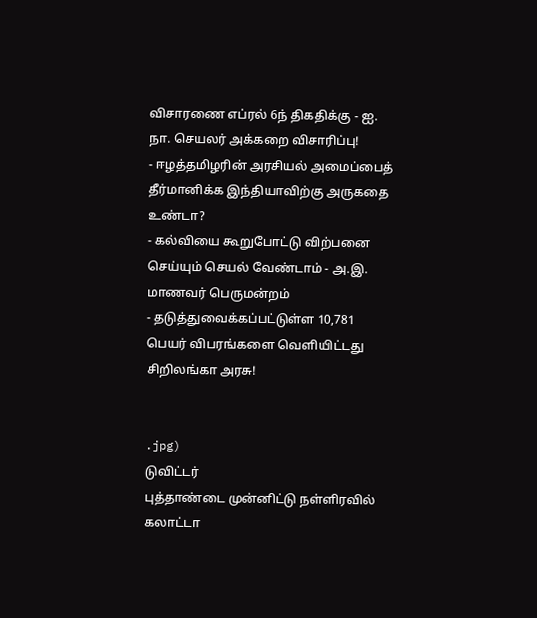விசாரணை எப்ரல் 6ந் திகதிக்கு - ஐ. நா. செயலர் அக்கறை விசாரிப்பு!
- ஈழத்தமிழரின் அரசியல் அமைப்பைத் தீர்மானிக்க இந்தியாவிற்கு அருகதை உண்டா?
- கல்வியை கூறுபோட்டு விற்பனை செய்யும் செயல் வேண்டாம் - அ.இ. மாணவர் பெருமன்றம்
- தடுத்துவைக்கப்பட்டுள்ள 10,781 பெயர் விபரங்களை வெளியிட்டது சிறிலங்கா அரசு!


.jpg)
டுவிட்டர்
புத்தாண்டை முன்னிட்டு நள்ளிரவில் கலாட்டா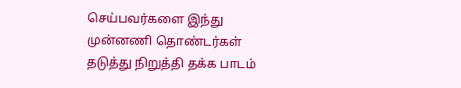செய்பவர்களை இந்து முன்னணி தொண்டர்கள் தடுத்து நிறுத்தி தக்க பாடம்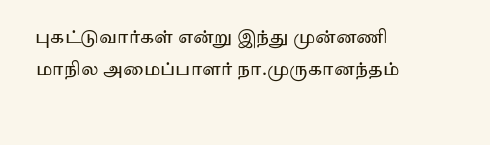புகட்டுவார்கள் என்று இந்து முன்னணி மாநில அமைப்பாளர் நா.முருகானந்தம்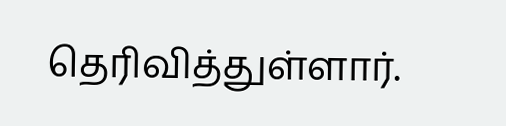தெரிவித்துள்ளார்.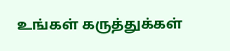உங்கள் கருத்துக்கள்